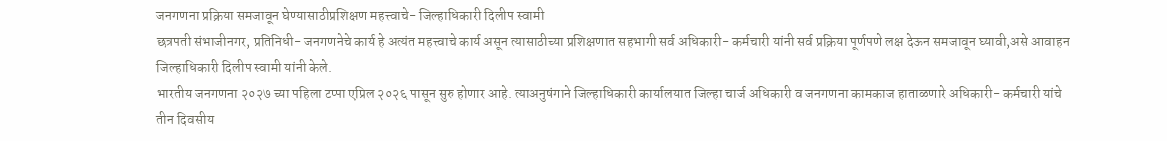जनगणना प्रक्रिया समजावून घेण्यासाठीप्रशिक्षण महत्त्वाचे- जिल्हाधिकारी दिलीप स्वामी
छत्रपती संभाजीनगर, प्रतिनिधी- जनगणनेचे कार्य हे अत्यंत महत्त्वाचे कार्य असून त्यासाठीच्या प्रशिक्षणात सहभागी सर्व अधिकारी- कर्मचारी यांनी सर्व प्रक्रिया पूर्णपणे लक्ष देऊन समजावून घ्यावी,असे आवाहन जिल्हाधिकारी दिलीप स्वामी यांनी केले.
भारतीय जनगणना २०२७ च्या पहिला टप्पा एप्रिल २०२६ पासून सुरु होणार आहे. त्याअनुषंगाने जिल्हाधिकारी कार्यालयात जिल्हा चार्ज अधिकारी व जनगणना कामकाज हाताळणारे अधिकारी- कर्मचारी यांचे तीन दिवसीय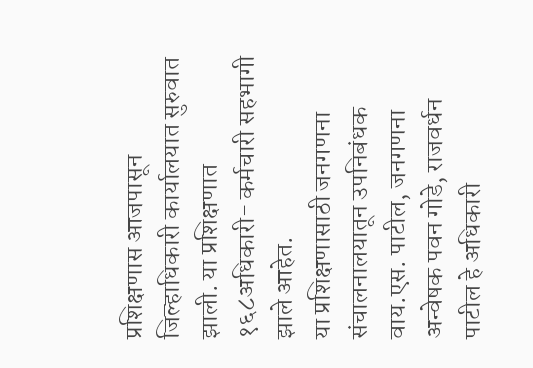प्रशिक्षणास आजपासून जिल्हाधिकारी कार्यालयात सुरुवात झाली. या प्रशिक्षणात १६८अधिकारी- कर्मचारी सहभागी झाले आहेत.
या प्रशिक्षणासाठी जनगणना संचालनालयातून उपनिबंधक वाय.एस. पाटील, जनगणना अन्वेषक पवन गोडे, राजवर्धन पाटील हे अधिकारी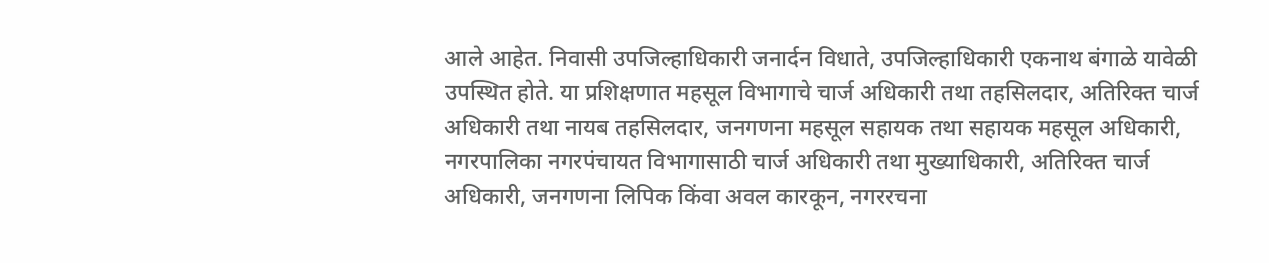आले आहेत. निवासी उपजिल्हाधिकारी जनार्दन विधाते, उपजिल्हाधिकारी एकनाथ बंगाळे यावेळी उपस्थित होते. या प्रशिक्षणात महसूल विभागाचे चार्ज अधिकारी तथा तहसिलदार, अतिरिक्त चार्ज अधिकारी तथा नायब तहसिलदार, जनगणना महसूल सहायक तथा सहायक महसूल अधिकारी, नगरपालिका नगरपंचायत विभागासाठी चार्ज अधिकारी तथा मुख्याधिकारी, अतिरिक्त चार्ज अधिकारी, जनगणना लिपिक किंवा अवल कारकून, नगररचना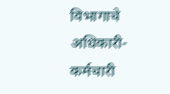विभागाचे अधिकारी- कर्मचारी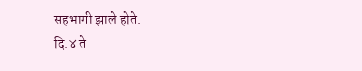सहभागी झाले होते.
दि.४ ते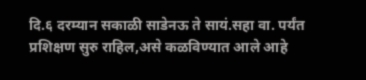दि.६ दरम्यान सकाळी साडेनऊ ते सायं.सहा वा. पर्यंत प्रशिक्षण सुरु राहिल,असे कळविण्यात आले आहे